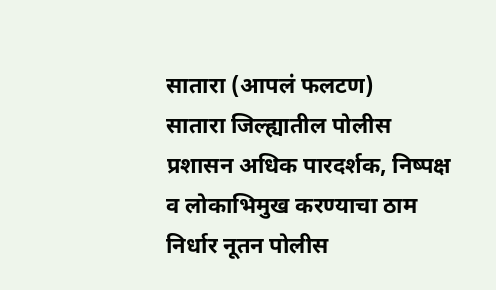सातारा (आपलं फलटण)
सातारा जिल्ह्यातील पोलीस प्रशासन अधिक पारदर्शक, निष्पक्ष व लोकाभिमुख करण्याचा ठाम निर्धार नूतन पोलीस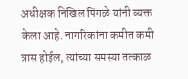अधीक्षक निखिल पिंगळे यांनी व्यक्त केला आहे. नागरिकांना कमीत कमी त्रास होईल, त्यांच्या समस्या तत्काळ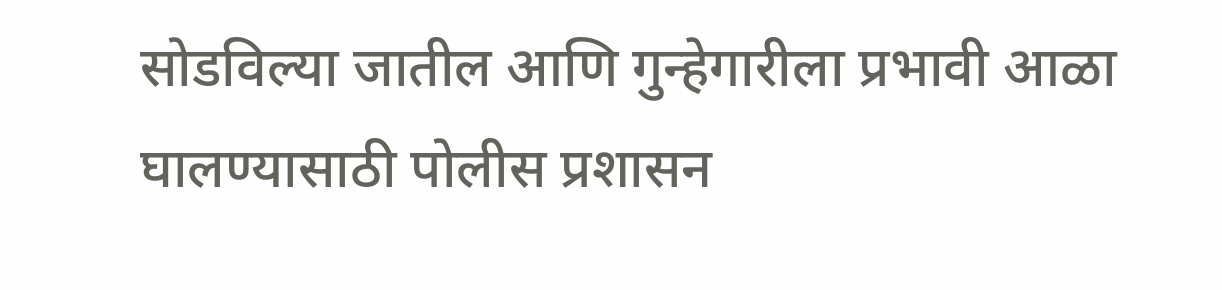सोडविल्या जातील आणि गुन्हेगारीला प्रभावी आळा घालण्यासाठी पोलीस प्रशासन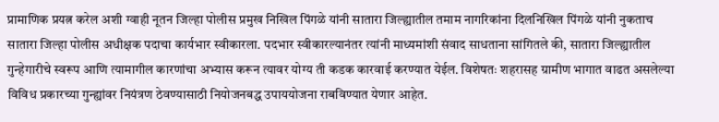प्रामाणिक प्रयत्न करेल अशी ग्वाही नूतन जिल्हा पोलीस प्रमुख निखिल पिंगळे यांनी सातारा जिल्ह्यातील तमाम नागरिकांना दिलनिखिल पिंगळे यांनी नुकताच सातारा जिल्हा पोलीस अधीक्षक पदाचा कार्यभार स्वीकारला. पदभार स्वीकारल्यानंतर त्यांनी माध्यमांशी संवाद साधताना सांगितले की, सातारा जिल्ह्यातील गुन्हेगारीचे स्वरूप आणि त्यामागील कारणांचा अभ्यास करून त्यावर योग्य ती कडक कारवाई करण्यात येईल. विशेषतः शहरासह ग्रामीण भागात वाढत असलेल्या विविध प्रकारच्या गुन्ह्यांवर नियंत्रण ठेवण्यासाठी नियोजनबद्ध उपाययोजना राबविण्यात येणार आहेत.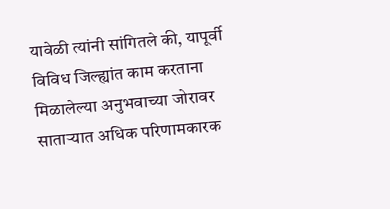यावेळी त्यांनी सांगितले की, यापूर्वी विविध जिल्ह्यांत काम करताना मिळालेल्या अनुभवाच्या जोरावर साताऱ्यात अधिक परिणामकारक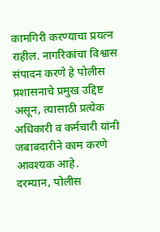कामगिरी करण्याचा प्रयत्न राहील. नागरिकांचा विश्वास संपादन करणे हे पोलीस प्रशासनाचे प्रमुख उद्दिष्ट असून, त्यासाठी प्रत्येक अधिकारी व कर्मचारी यांनी जबाबदारीने काम करणे आवश्यक आहे.
दरम्यान, पोलीस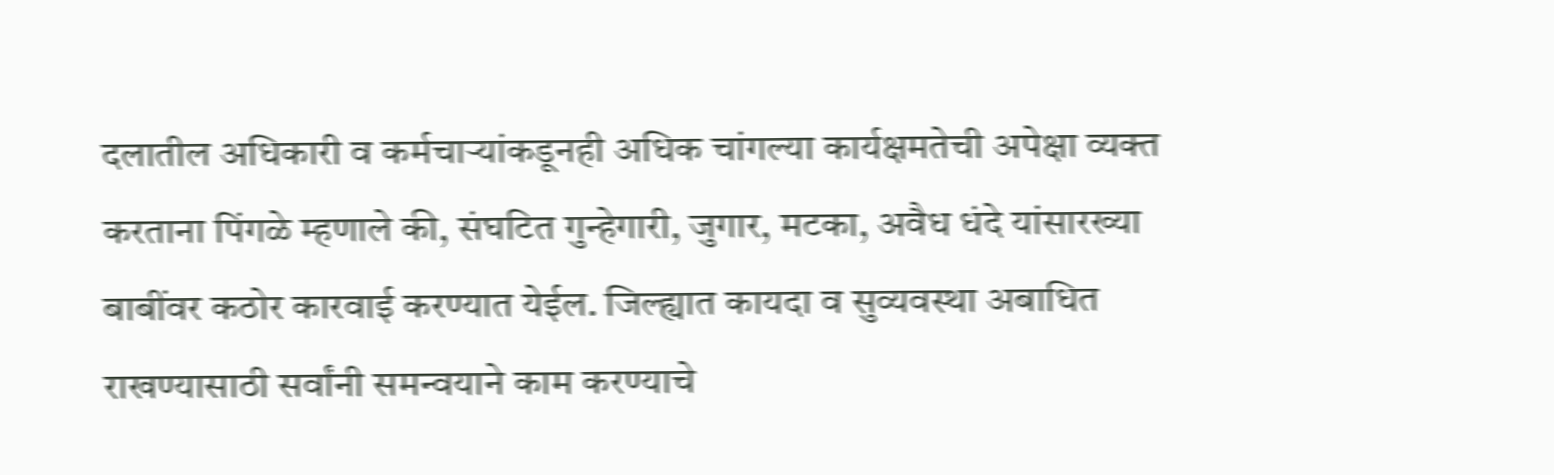दलातील अधिकारी व कर्मचाऱ्यांकडूनही अधिक चांगल्या कार्यक्षमतेची अपेक्षा व्यक्त करताना पिंगळे म्हणाले की, संघटित गुन्हेगारी, जुगार, मटका, अवैध धंदे यांसारख्या बाबींवर कठोर कारवाई करण्यात येईल. जिल्ह्यात कायदा व सुव्यवस्था अबाधित राखण्यासाठी सर्वांनी समन्वयाने काम करण्याचे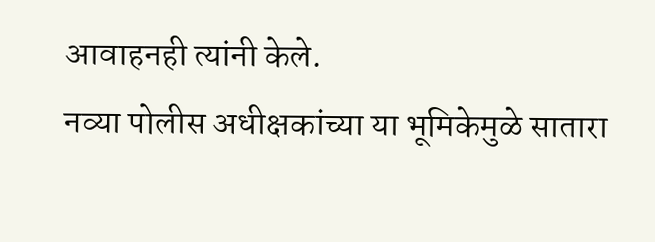आवाहनही त्यांनी केले.
नव्या पोलीस अधीक्षकांच्या या भूमिकेमुळे सातारा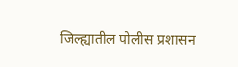जिल्ह्यातील पोलीस प्रशासन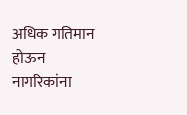अधिक गतिमान होऊन नागरिकांना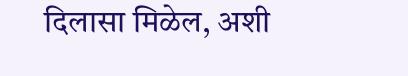दिलासा मिळेल, अशी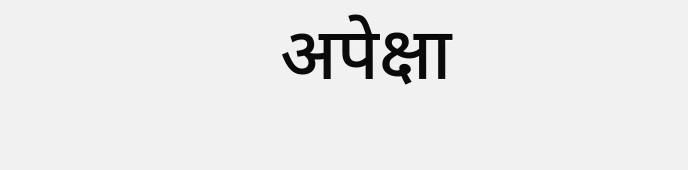अपेक्षा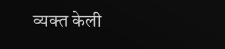व्यक्त केली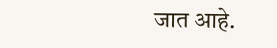जात आहे.